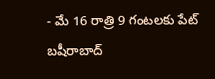- మే 16 రాత్రి 9 గంటలకు పేట్ బషీరాబాద్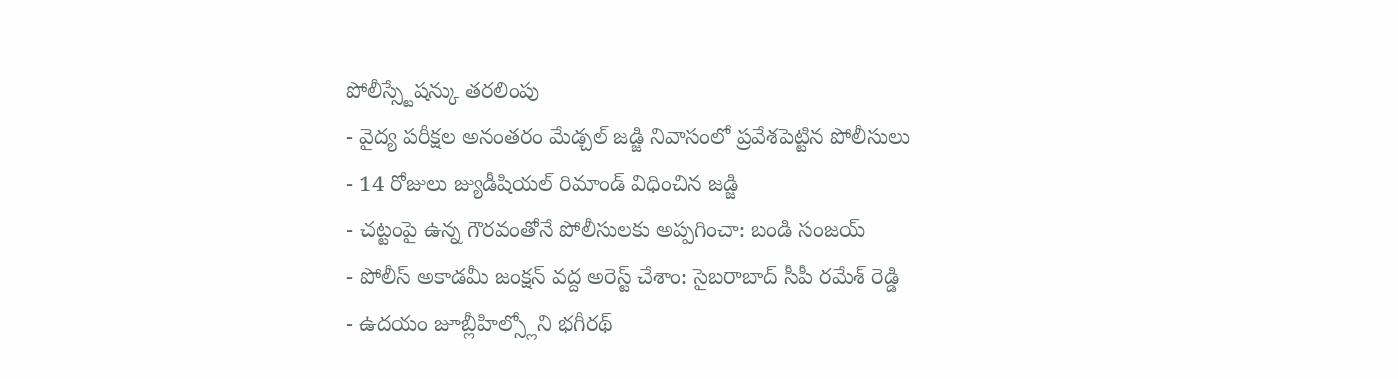పోలీస్స్టేషన్కు తరలింపు
- వైద్య పరీక్షల అనంతరం మేడ్చల్ జడ్జి నివాసంలో ప్రవేశపెట్టిన పోలీసులు
- 14 రోజులు జ్యుడీషియల్ రిమాండ్ విధించిన జడ్జి
- చట్టంపై ఉన్న గౌరవంతోనే పోలీసులకు అప్పగించా: బండి సంజయ్
- పోలీస్ అకాడమీ జంక్షన్ వద్ద అరెస్ట్ చేశాం: సైబరాబాద్ సీపీ రమేశ్ రెడ్డి
- ఉదయం జూబ్లీహిల్స్లోని భగీరథ్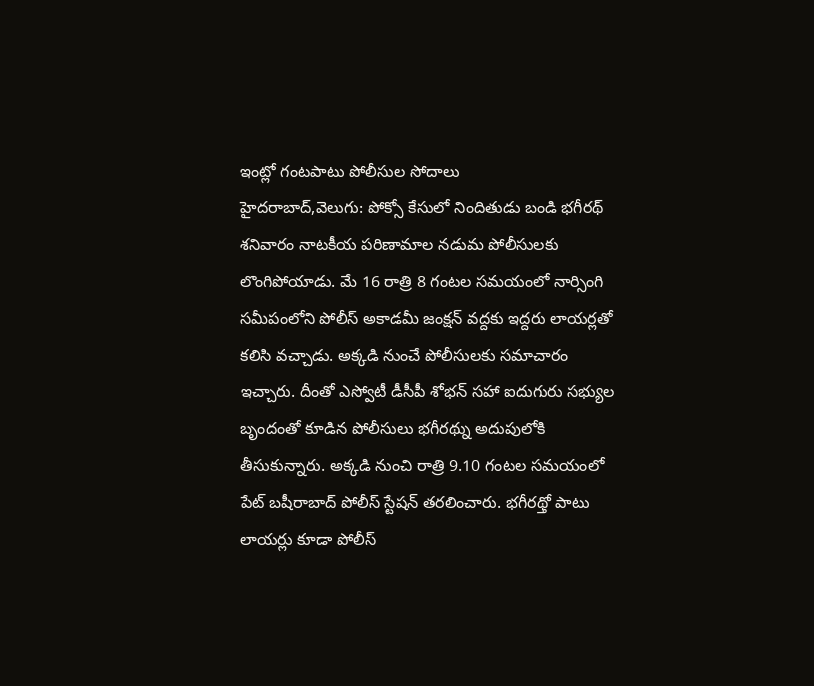ఇంట్లో గంటపాటు పోలీసుల సోదాలు
హైదరాబాద్,వెలుగు: పోక్సో కేసులో నిందితుడు బండి భగీరథ్ శనివారం నాటకీయ పరిణామాల నడుమ పోలీసులకు లొంగిపోయాడు. మే 16 రాత్రి 8 గంటల సమయంలో నార్సింగి సమీపంలోని పోలీస్ అకాడమీ జంక్షన్ వద్దకు ఇద్దరు లాయర్లతో కలిసి వచ్చాడు. అక్కడి నుంచే పోలీసులకు సమాచారం ఇచ్చారు. దీంతో ఎస్వోటీ డీసీపీ శోభన్ సహా ఐదుగురు సభ్యుల బృందంతో కూడిన పోలీసులు భగీరథ్ను అదుపులోకి తీసుకున్నారు. అక్కడి నుంచి రాత్రి 9.10 గంటల సమయంలో పేట్ బషీరాబాద్ పోలీస్ స్టేషన్ తరలించారు. భగీరథ్తో పాటు లాయర్లు కూడా పోలీస్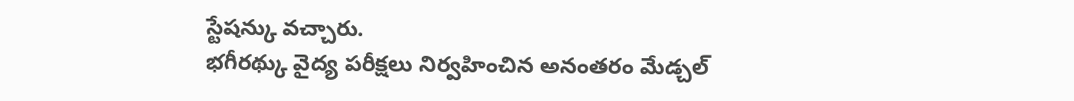స్టేషన్కు వచ్చారు.
భగీరథ్కు వైద్య పరీక్షలు నిర్వహించిన అనంతరం మేడ్చల్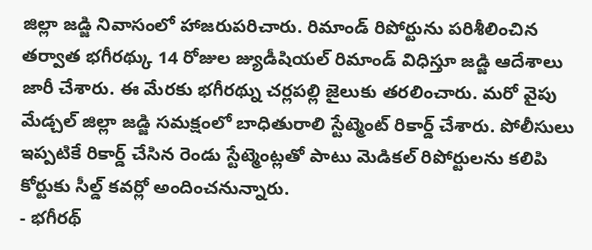జిల్లా జడ్జి నివాసంలో హాజరుపరిచారు. రిమాండ్ రిపోర్టును పరిశీలించిన తర్వాత భగీరథ్కు 14 రోజుల జ్యుడీషియల్ రిమాండ్ విధిస్తూ జడ్జి ఆదేశాలు జారీ చేశారు. ఈ మేరకు భగీరథ్ను చర్లపల్లి జైలుకు తరలించారు. మరో వైపు మేడ్చల్ జిల్లా జడ్జి సమక్షంలో బాధితురాలి స్టేట్మెంట్ రికార్డ్ చేశారు. పోలీసులు ఇప్పటికే రికార్డ్ చేసిన రెండు స్టేట్మెంట్లతో పాటు మెడికల్ రిపోర్టులను కలిపి కోర్టుకు సీల్డ్ కవర్లో అందించనున్నారు.
- భగీరథ్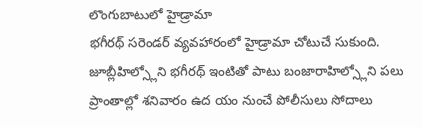లొంగుబాటులో హైడ్రామా
భగీరథ్ సరెండర్ వ్యవహారంలో హైడ్రామా చోటుచే సుకుంది. జూబ్లీహిల్స్లోని భగీరథ్ ఇంటితో పాటు బంజారాహిల్స్లోని పలు ప్రాంతాల్లో శనివారం ఉద యం నుంచే పోలీసులు సోదాలు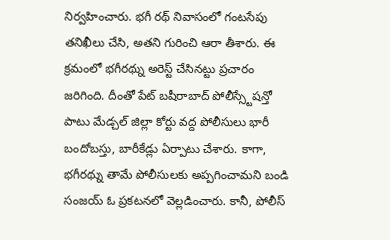నిర్వహించారు. భగీ రథ్ నివాసంలో గంటసేపు తనిఖీలు చేసి, అతని గురించి ఆరా తీశారు. ఈ క్రమంలో భగీరథ్ను అరెస్ట్ చేసినట్టు ప్రచారం జరిగింది. దీంతో పేట్ బషీరాబాద్ పోలీస్స్టేషన్తో పాటు మేడ్చల్ జిల్లా కోర్టు వద్ద పోలీసులు భారీ బందోబస్తు, బారీకేడ్లు ఏర్పాటు చేశారు. కాగా, భగీరథ్ను తామే పోలీసులకు అప్పగించామని బండి సంజయ్ ఓ ప్రకటనలో వెల్లడించారు. కానీ, పోలీస్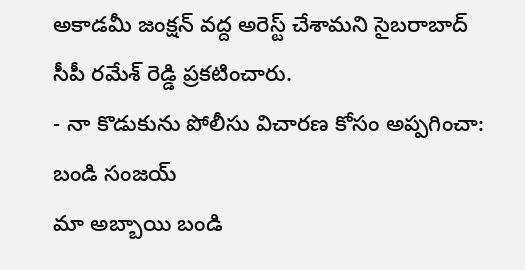అకాడమీ జంక్షన్ వద్ద అరెస్ట్ చేశామని సైబరాబాద్ సీపీ రమేశ్ రెడ్డి ప్రకటించారు.
- నా కొడుకును పోలీసు విచారణ కోసం అప్పగించా: బండి సంజయ్
మా అబ్బాయి బండి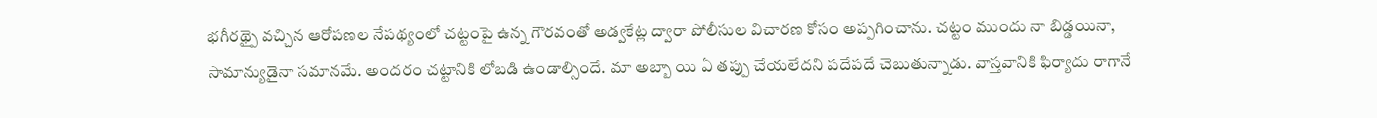భగీరథ్పై వచ్చిన ఆరోపణల నేపథ్యంలో చట్టంపై ఉన్న గౌరవంతో అడ్వకేట్ల ద్వారా పోలీసుల విచారణ కోసం అప్పగించాను. చట్టం ముందు నా బిడ్డయినా, సామాన్యుడైనా సమానమే. అందరం చట్టానికి లోబడి ఉండాల్సిందే. మా అబ్బా యి ఏ తప్పు చేయలేదని పదేపదే చెబుతున్నాడు. వాస్తవానికి ఫిర్యాదు రాగానే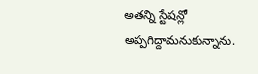అతన్ని స్టేషన్లో అప్పగిద్దామనుకున్నాను.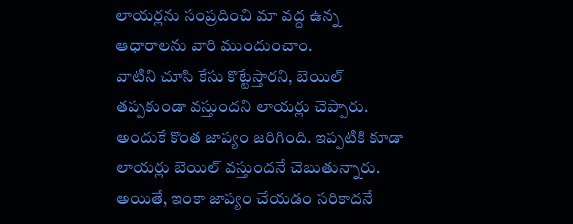లాయర్లను సంప్రదించి మా వద్ద ఉన్న ఆధారాలను వారి ముందుంచాం.
వాటిని చూసి కేసు కొట్టేస్తారని, బెయిల్ తప్పకుండా వస్తుందని లాయర్లు చెప్పారు. అందుకే కొంత జాప్యం జరిగింది. ఇప్పటికి కూడా లాయర్లు బెయిల్ వస్తుందనే చెబుతున్నారు. అయితే, ఇంకా జాప్యం చేయడం సరికాదనే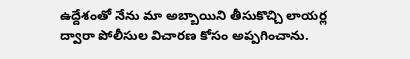ఉద్దేశంతో నేను మా అబ్బాయిని తీసుకొచ్చి లాయర్ల ద్వారా పోలీసుల విచారణ కోసం అప్పగించాను.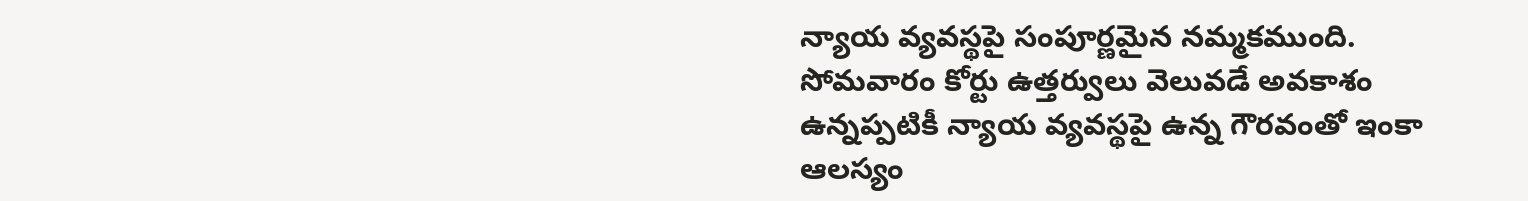న్యాయ వ్యవస్థపై సంపూర్ణమైన నమ్మకముంది. సోమవారం కోర్టు ఉత్తర్వులు వెలువడే అవకాశం ఉన్నప్పటికీ న్యాయ వ్యవస్థపై ఉన్న గౌరవంతో ఇంకా ఆలస్యం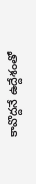కావొద్దనే ఉద్దేశంతో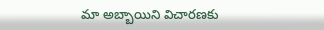మా అబ్బాయిని విచారణకు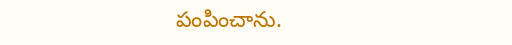పంపించాను.